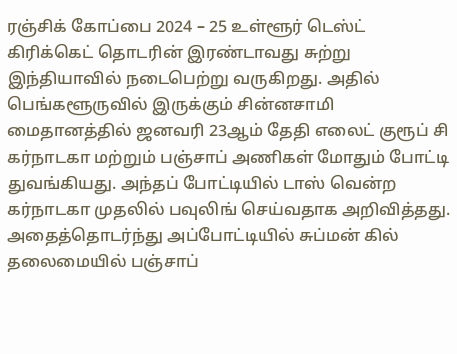ரஞ்சிக் கோப்பை 2024 – 25 உள்ளூர் டெஸ்ட் கிரிக்கெட் தொடரின் இரண்டாவது சுற்று இந்தியாவில் நடைபெற்று வருகிறது. அதில் பெங்களூருவில் இருக்கும் சின்னசாமி மைதானத்தில் ஜனவரி 23ஆம் தேதி எலைட் குரூப் சி கர்நாடகா மற்றும் பஞ்சாப் அணிகள் மோதும் போட்டி துவங்கியது. அந்தப் போட்டியில் டாஸ் வென்ற கர்நாடகா முதலில் பவுலிங் செய்வதாக அறிவித்தது.
அதைத்தொடர்ந்து அப்போட்டியில் சுப்மன் கில் தலைமையில் பஞ்சாப்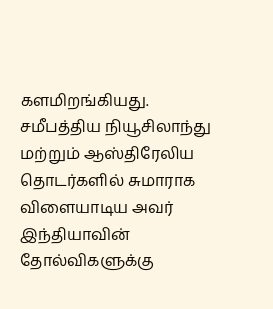களமிறங்கியது. சமீபத்திய நியூசிலாந்து மற்றும் ஆஸ்திரேலிய தொடர்களில் சுமாராக விளையாடிய அவர் இந்தியாவின் தோல்விகளுக்கு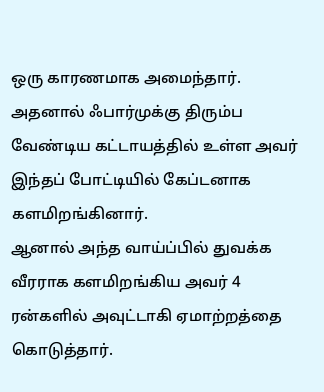ஒரு காரணமாக அமைந்தார். அதனால் ஃபார்முக்கு திரும்ப வேண்டிய கட்டாயத்தில் உள்ள அவர் இந்தப் போட்டியில் கேப்டனாக களமிறங்கினார்.
ஆனால் அந்த வாய்ப்பில் துவக்க வீரராக களமிறங்கிய அவர் 4 ரன்களில் அவுட்டாகி ஏமாற்றத்தை கொடுத்தார்.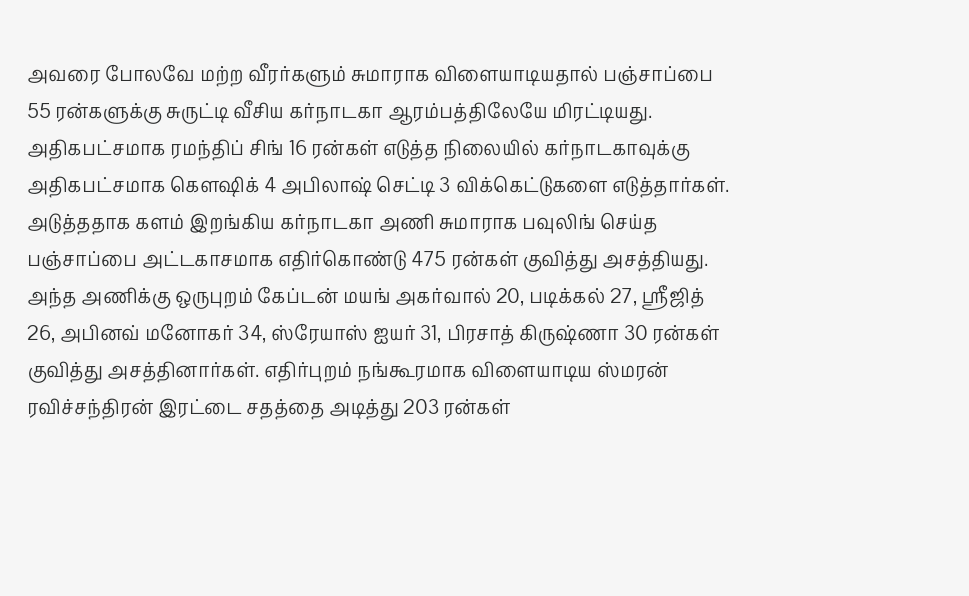அவரை போலவே மற்ற வீரர்களும் சுமாராக விளையாடியதால் பஞ்சாப்பை 55 ரன்களுக்கு சுருட்டி வீசிய கர்நாடகா ஆரம்பத்திலேயே மிரட்டியது. அதிகபட்சமாக ரமந்திப் சிங் 16 ரன்கள் எடுத்த நிலையில் கர்நாடகாவுக்கு அதிகபட்சமாக கௌஷிக் 4 அபிலாஷ் செட்டி 3 விக்கெட்டுகளை எடுத்தார்கள்.
அடுத்ததாக களம் இறங்கிய கர்நாடகா அணி சுமாராக பவுலிங் செய்த பஞ்சாப்பை அட்டகாசமாக எதிர்கொண்டு 475 ரன்கள் குவித்து அசத்தியது. அந்த அணிக்கு ஒருபுறம் கேப்டன் மயங் அகர்வால் 20, படிக்கல் 27, ஸ்ரீஜித் 26, அபினவ் மனோகர் 34, ஸ்ரேயாஸ் ஐயர் 31, பிரசாத் கிருஷ்ணா 30 ரன்கள் குவித்து அசத்தினார்கள். எதிர்புறம் நங்கூரமாக விளையாடிய ஸ்மரன் ரவிச்சந்திரன் இரட்டை சதத்தை அடித்து 203 ரன்கள்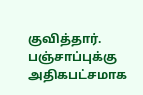குவித்தார்.
பஞ்சாப்புக்கு அதிகபட்சமாக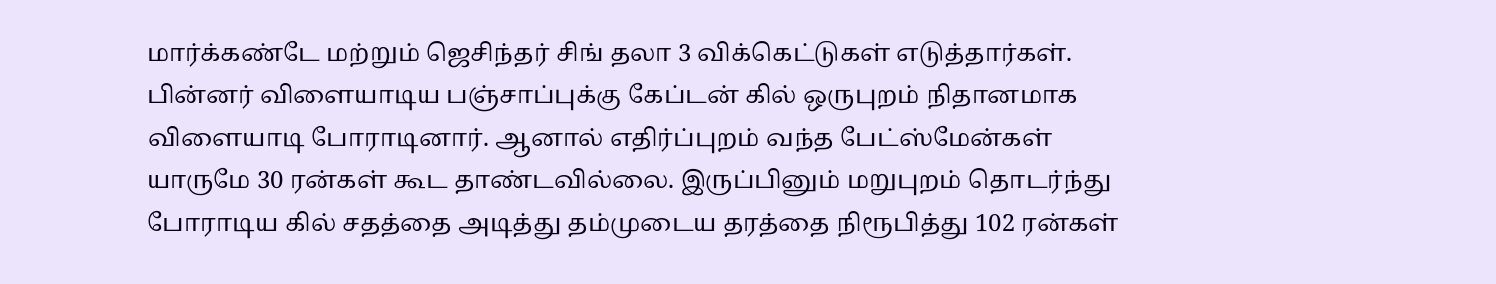மார்க்கண்டே மற்றும் ஜெசிந்தர் சிங் தலா 3 விக்கெட்டுகள் எடுத்தார்கள். பின்னர் விளையாடிய பஞ்சாப்புக்கு கேப்டன் கில் ஒருபுறம் நிதானமாக விளையாடி போராடினார். ஆனால் எதிர்ப்புறம் வந்த பேட்ஸ்மேன்கள் யாருமே 30 ரன்கள் கூட தாண்டவில்லை. இருப்பினும் மறுபுறம் தொடர்ந்து போராடிய கில் சதத்தை அடித்து தம்முடைய தரத்தை நிரூபித்து 102 ரன்கள்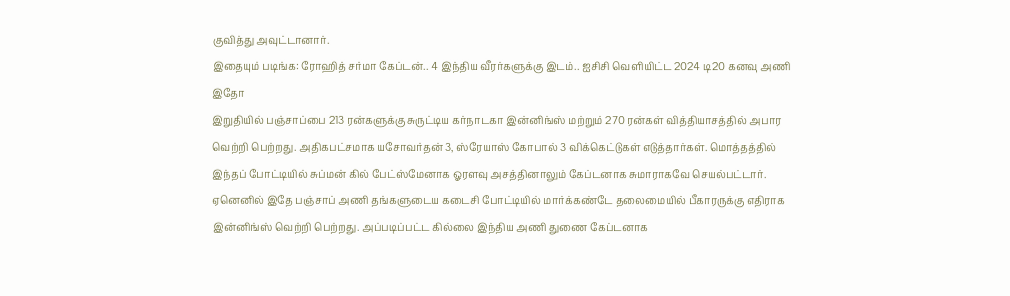குவித்து அவுட்டானார்.
இதையும் படிங்க: ரோஹித் சர்மா கேப்டன்.. 4 இந்திய வீரர்களுக்கு இடம்.. ஐசிசி வெளியிட்ட 2024 டி20 கனவு அணி இதோ
இறுதியில் பஞ்சாப்பை 213 ரன்களுக்கு சுருட்டிய கர்நாடகா இன்னிங்ஸ் மற்றும் 270 ரன்கள் வித்தியாசத்தில் அபார வெற்றி பெற்றது. அதிகபட்சமாக யசோவர்தன் 3, ஸ்ரேயாஸ் கோபால் 3 விக்கெட்டுகள் எடுத்தார்கள். மொத்தத்தில் இந்தப் போட்டியில் சுப்மன் கில் பேட்ஸ்மேனாக ஓரளவு அசத்தினாலும் கேப்டனாக சுமாராகவே செயல்பட்டார். ஏனெனில் இதே பஞ்சாப் அணி தங்களுடைய கடைசி போட்டியில் மார்க்கண்டே தலைமையில் பீகாரருக்கு எதிராக இன்னிங்ஸ் வெற்றி பெற்றது. அப்படிப்பட்ட கில்லை இந்திய அணி துணை கேப்டனாக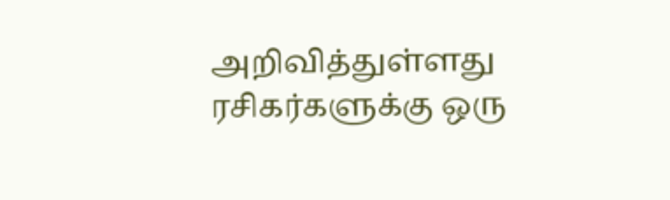அறிவித்துள்ளது ரசிகர்களுக்கு ஒரு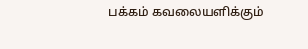பக்கம் கவலையளிக்கும்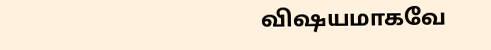விஷயமாகவே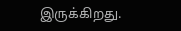இருக்கிறது.